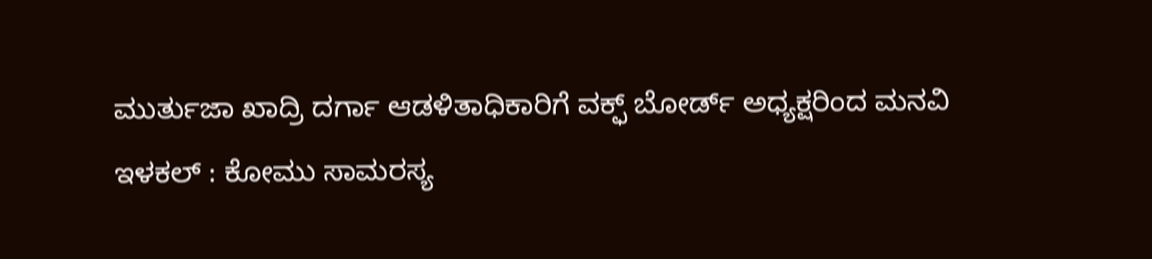ಮುರ್ತುಜಾ ಖಾದ್ರಿ ದರ್ಗಾ ಆಡಳಿತಾಧಿಕಾರಿಗೆ ವಕ್ಫ್ ಬೋರ್ಡ್ ಅಧ್ಯಕ್ಷರಿಂದ ಮನವಿ
ಇಳಕಲ್ : ಕೋಮು ಸಾಮರಸ್ಯ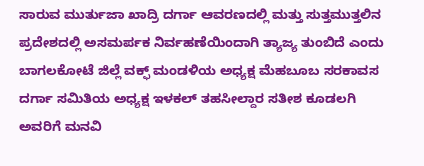ಸಾರುವ ಮುರ್ತುಜಾ ಖಾದ್ರಿ ದರ್ಗಾ ಆವರಣದಲ್ಲಿ ಮತ್ತು ಸುತ್ತಮುತ್ತಲಿನ ಪ್ರದೇಶದಲ್ಲಿ ಅಸಮರ್ಪಕ ನಿರ್ವಹಣೆಯಿಂದಾಗಿ ತ್ಯಾಜ್ಯ ತುಂಬಿದೆ ಎಂದು ಬಾಗಲಕೋಟೆ ಜಿಲ್ಲೆ ವಕ್ಫ್ ಮಂಡಳಿಯ ಅಧ್ಯಕ್ಷ ಮೆಹಬೂಬ ಸರಕಾವಸ ದರ್ಗಾ ಸಮಿತಿಯ ಅಧ್ಯಕ್ಷ ಇಳಕಲ್ ತಹಸೀಲ್ದಾರ ಸತೀಶ ಕೂಡಲಗಿ ಅವರಿಗೆ ಮನವಿ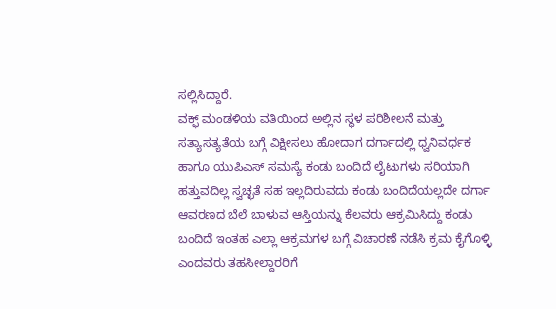ಸಲ್ಲಿಸಿದ್ದಾರೆ.
ವಕ್ಫ್ ಮಂಡಳಿಯ ವತಿಯಿಂದ ಅಲ್ಲಿನ ಸ್ಥಳ ಪರಿಶೀಲನೆ ಮತ್ತು ಸತ್ಯಾಸತ್ಯತೆಯ ಬಗ್ಗೆ ವಿಕ್ಷೀಸಲು ಹೋದಾಗ ದರ್ಗಾದಲ್ಲಿ ಧ್ವನಿವರ್ಧಕ ಹಾಗೂ ಯುಪಿಎಸ್ ಸಮಸ್ಯೆ ಕಂಡು ಬಂದಿದೆ ಲೈಟುಗಳು ಸರಿಯಾಗಿ ಹತ್ತುವದಿಲ್ಲ ಸ್ವಚ್ಛತೆ ಸಹ ಇಲ್ಲದಿರುವದು ಕಂಡು ಬಂದಿದೆಯಲ್ಲದೇ ದರ್ಗಾ ಆವರಣದ ಬೆಲೆ ಬಾಳುವ ಆಸ್ತಿಯನ್ನು ಕೆಲವರು ಆಕ್ರಮಿಸಿದ್ದು ಕಂಡು ಬಂದಿದೆ ಇಂತಹ ಎಲ್ಲಾ ಆಕ್ರಮಗಳ ಬಗ್ಗೆ ವಿಚಾರಣೆ ನಡೆಸಿ ಕ್ರಮ ಕೈಗೊಳ್ಳಿ ಎಂದವರು ತಹಸೀಲ್ದಾರರಿಗೆ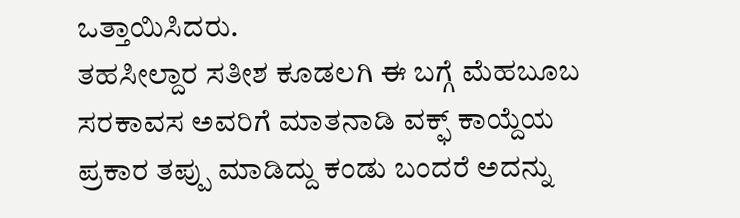ಒತ್ತಾಯಿಸಿದರು.
ತಹಸೀಲ್ದಾರ ಸತೀಶ ಕೂಡಲಗಿ ಈ ಬಗ್ಗೆ ಮೆಹಬೂಬ ಸರಕಾವಸ ಅವರಿಗೆ ಮಾತನಾಡಿ ವಕ್ಫ್ ಕಾಯ್ದೆಯ ಪ್ರಕಾರ ತಪ್ಪು ಮಾಡಿದ್ದು ಕಂಡು ಬಂದರೆ ಅದನ್ನು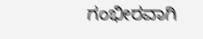ಗಂಭೀರವಾಗಿ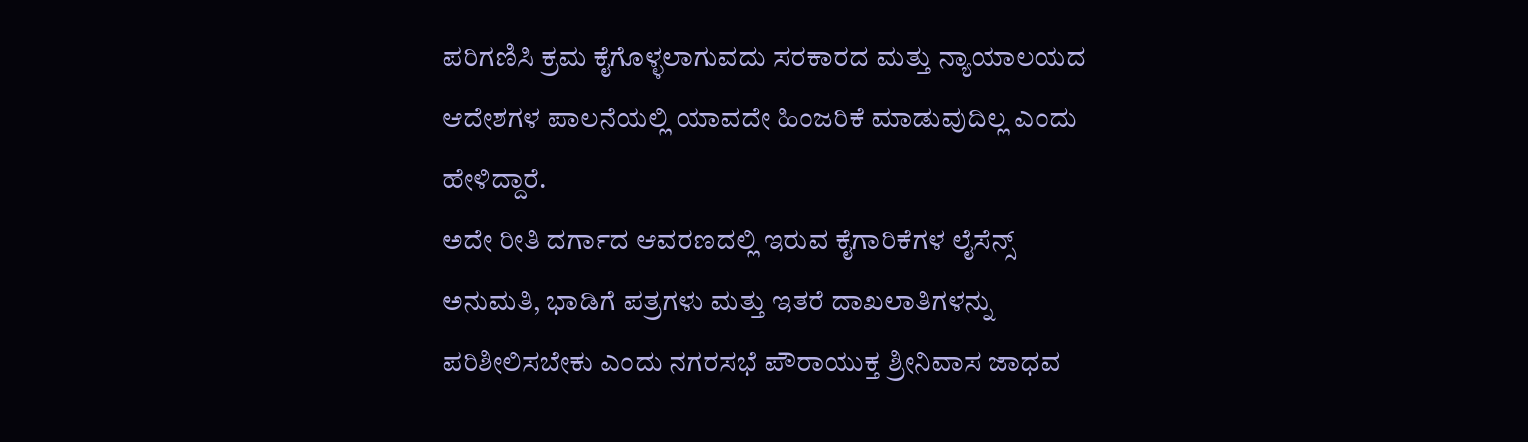ಪರಿಗಣಿಸಿ ಕ್ರಮ ಕೈಗೊಳ್ಳಲಾಗುವದು ಸರಕಾರದ ಮತ್ತು ನ್ಯಾಯಾಲಯದ ಆದೇಶಗಳ ಪಾಲನೆಯಲ್ಲಿ ಯಾವದೇ ಹಿಂಜರಿಕೆ ಮಾಡುವುದಿಲ್ಲ ಎಂದು ಹೇಳಿದ್ದಾರೆ.
ಅದೇ ರೀತಿ ದರ್ಗಾದ ಆವರಣದಲ್ಲಿ ಇರುವ ಕೈಗಾರಿಕೆಗಳ ಲೈಸೆನ್ಸ್ ಅನುಮತಿ, ಭಾಡಿಗೆ ಪತ್ರಗಳು ಮತ್ತು ಇತರೆ ದಾಖಲಾತಿಗಳನ್ನು ಪರಿಶೀಲಿಸಬೇಕು ಎಂದು ನಗರಸಭೆ ಪೌರಾಯುಕ್ತ ಶ್ರೀನಿವಾಸ ಜಾಧವ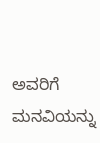ಅವರಿಗೆ ಮನವಿಯನ್ನು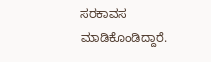ಸರಕಾವಸ ಮಾಡಿಕೊಂಡಿದ್ದಾರೆ.